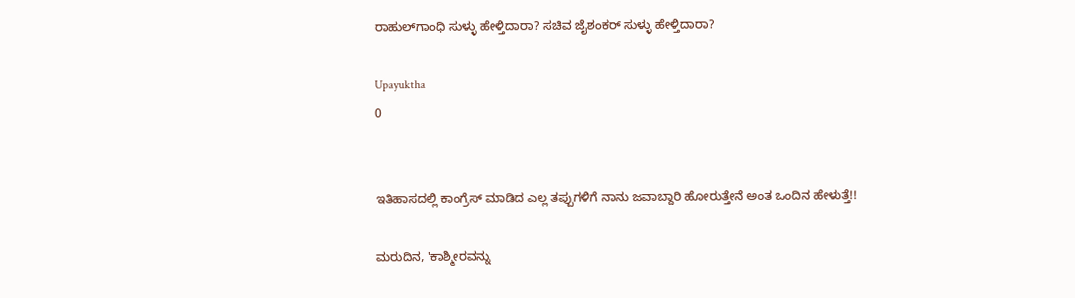ರಾಹುಲ್‌ಗಾಂಧಿ ಸುಳ್ಳು ಹೇಳ್ತಿದಾರಾ? ಸಚಿವ ಜೈಶಂಕರ್ ಸುಳ್ಳು ಹೇಳ್ತಿದಾರಾ?

Upayuktha
0


ಇತಿಹಾಸದಲ್ಲಿ ಕಾಂಗ್ರೆಸ್ ಮಾಡಿದ ಎಲ್ಲ ತಪ್ಪುಗಳಿಗೆ ನಾನು ಜವಾಬ್ದಾರಿ ಹೋರುತ್ತೇನೆ ಅಂತ ಒಂದಿನ ಹೇಳುತ್ತೆ!!

ಮರುದಿನ, 'ಕಾಶ್ಮೀರವನ್ನು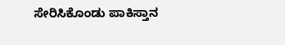ಸೇರಿಸಿಕೊಂಡು ಪಾಕಿಸ್ತಾನ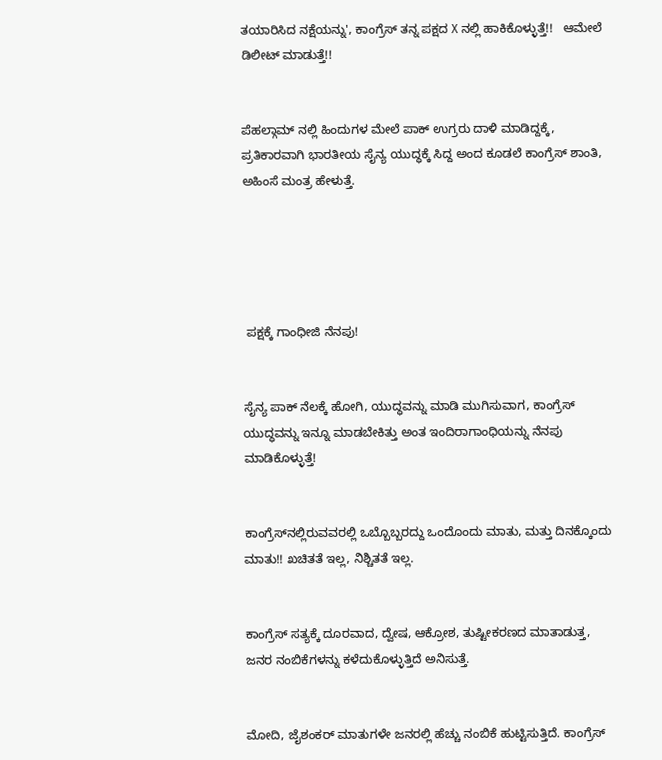ತಯಾರಿಸಿದ ನಕ್ಷೆಯನ್ನು', ಕಾಂಗ್ರೆಸ್ ತನ್ನ ಪಕ್ಷದ X ನಲ್ಲಿ ಹಾಕಿಕೊಳ್ಳುತ್ತೆ!!   ಆಮೇಲೆ ಡಿಲೀಟ್ ಮಾಡುತ್ತೆ!!


ಪೆಹಲ್ಗಾಮ್ ನಲ್ಲಿ ಹಿಂದುಗಳ ಮೇಲೆ ಪಾಕ್ ಉಗ್ರರು ದಾಳಿ ಮಾಡಿದ್ದಕ್ಕೆ, ಪ್ರತಿಕಾರವಾಗಿ ಭಾರತೀಯ ಸೈನ್ಯ ಯುದ್ಧಕ್ಕೆ ಸಿದ್ದ ಅಂದ ಕೂಡಲೆ ಕಾಂಗ್ರೆಸ್ ಶಾಂತಿ, ಅಹಿಂಸೆ ಮಂತ್ರ ಹೇಳುತ್ತೆ.





 ಪಕ್ಷಕ್ಕೆ ಗಾಂಧೀಜಿ ನೆನಪು!


ಸೈನ್ಯ ಪಾಕ್ ನೆಲಕ್ಕೆ ಹೋಗಿ, ಯುದ್ಧವನ್ನು ಮಾಡಿ ಮುಗಿಸುವಾಗ, ಕಾಂಗ್ರೆಸ್ ಯುದ್ಧವನ್ನು ಇನ್ನೂ ಮಾಡಬೇಕಿತ್ತು ಅಂತ ಇಂದಿರಾಗಾಂಧಿಯನ್ನು ನೆನಪು ಮಾಡಿಕೊಳ್ಳುತ್ತೆ!


ಕಾಂಗ್ರೆಸ್‌ನಲ್ಲಿರುವವರಲ್ಲಿ ಒಬ್ಬೊಬ್ಬರದ್ದು ಒಂದೊಂದು ಮಾತು, ಮತ್ತು ದಿನಕ್ಕೊಂದು ಮಾತು!! ಖಚಿತತೆ ಇಲ್ಲ, ನಿಶ್ಚಿತತೆ ಇಲ್ಲ.


ಕಾಂಗ್ರೆಸ್ ಸತ್ಯಕ್ಕೆ ದೂರವಾದ, ದ್ವೇಷ, ಆಕ್ರೋಶ, ತುಷ್ಟೀಕರಣದ ಮಾತಾಡುತ್ತ, ಜನರ ನಂಬಿಕೆಗಳನ್ನು ಕಳೆದುಕೊಳ್ಳುತ್ತಿದೆ ಅನಿಸುತ್ತೆ.


ಮೋದಿ, ಜೈಶಂಕರ್ ಮಾತುಗಳೇ ಜನರಲ್ಲಿ ಹೆಚ್ಚು ನಂಬಿಕೆ ಹುಟ್ಟಿಸುತ್ತಿದೆ. ಕಾಂಗ್ರೆಸ್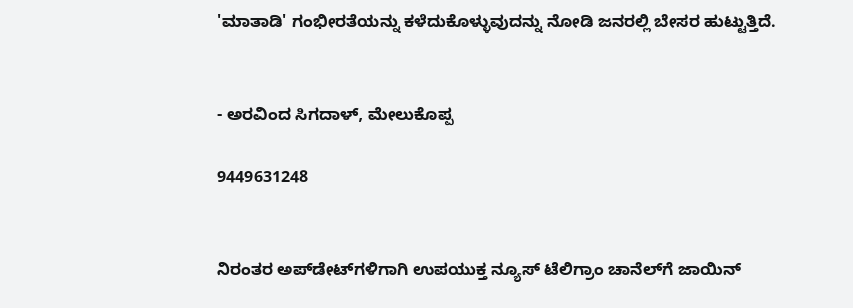'ಮಾತಾಡಿ' ಗಂಭೀರತೆಯನ್ನು ಕಳೆದುಕೊಳ್ಳುವುದನ್ನು ನೋಡಿ ಜನರಲ್ಲಿ ಬೇಸರ ಹುಟ್ಟುತ್ತಿದೆ.


- ಅರವಿಂದ ಸಿಗದಾಳ್, ಮೇಲುಕೊಪ್ಪ

9449631248


ನಿರಂತರ ಅಪ್‌ಡೇಟ್‌ಗಳಿಗಾಗಿ ಉಪಯುಕ್ತ ನ್ಯೂಸ್‌ ಟೆಲಿಗ್ರಾಂ ಚಾನೆಲ್‌ಗೆ ಜಾಯಿನ್‌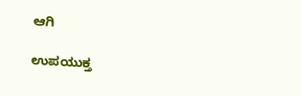ಆಗಿ

ಉಪಯುಕ್ತ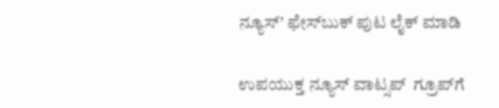ನ್ಯೂಸ್‌’ ಫೇಸ್‌ಬುಕ್ ಪುಟ ಲೈಕ್ ಮಾಡಿ

ಉಪಯುಕ್ತ ನ್ಯೂಸ್‌ ವಾಟ್ಸಪ್‌  ಗ್ರೂಪ್‌ಗೆ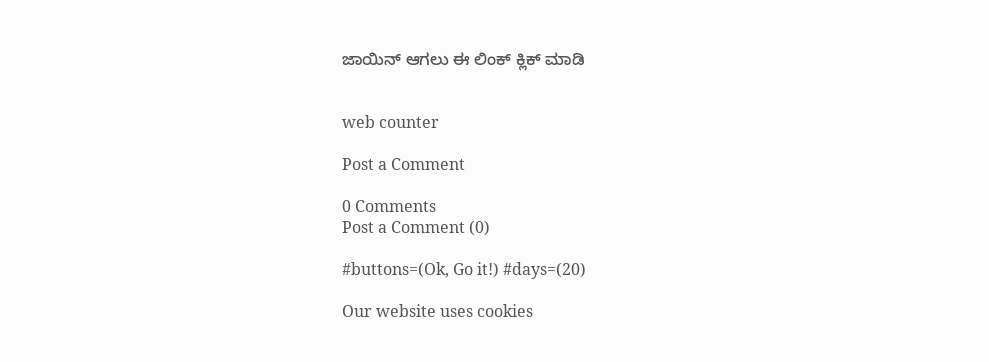ಜಾಯಿನ್ ಆಗಲು ಈ ಲಿಂಕ್ ಕ್ಲಿಕ್ ಮಾಡಿ


web counter

Post a Comment

0 Comments
Post a Comment (0)

#buttons=(Ok, Go it!) #days=(20)

Our website uses cookies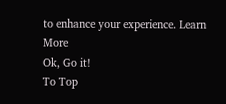to enhance your experience. Learn More
Ok, Go it!
To Top